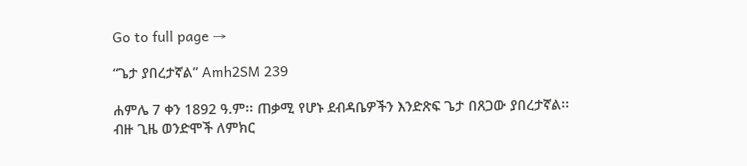Go to full page →

“ጌታ ያበረታኛል” Amh2SM 239

ሐምሌ 7 ቀን 1892 ዓ.ም፡፡ ጠቃሚ የሆኑ ደብዳቤዎችን እንድጽፍ ጌታ በጸጋው ያበረታኛል፡፡ ብዙ ጊዜ ወንድሞች ለምክር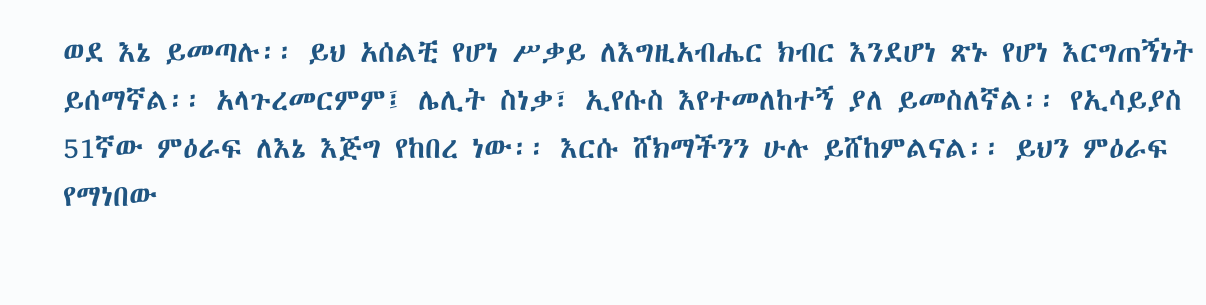ወደ እኔ ይመጣሉ፡፡ ይህ አሰልቺ የሆነ ሥቃይ ለእግዚአብሔር ክብር እንደሆነ ጽኑ የሆነ እርግጠኝነት ይሰማኛል፡፡ አላጉረመርምም፤ ሌሊት ስነቃ፣ ኢየሱስ እየተመለከተኝ ያለ ይመስለኛል፡፡ የኢሳይያስ 51ኛው ምዕራፍ ለእኔ እጅግ የከበረ ነው፡፡ እርሱ ሸክማችንን ሁሉ ይሸከምልናል፡፡ ይህን ምዕራፍ የማነበው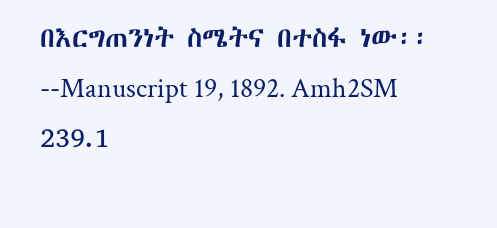በእርግጠንነት ስሜትና በተስፋ ነው፡፡--Manuscript 19, 1892. Amh2SM 239.1